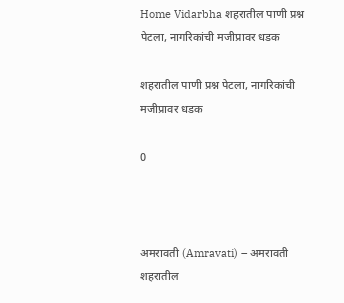Home Vidarbha शहरातील पाणी प्रश्न पेटला, नागरिकांची मजीप्रावर धडक

शहरातील पाणी प्रश्न पेटला, नागरिकांची मजीप्रावर धडक

0



अमरावती (Amravati) – अमरावती शहरातील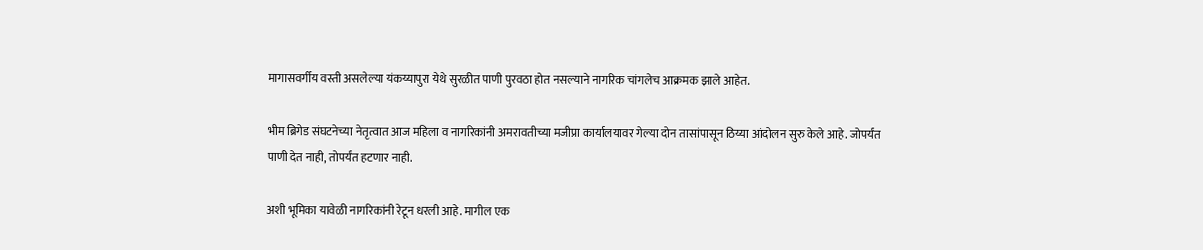मागासवर्गीय वस्ती असलेल्या यंकय्यापुरा येथे सुरळीत पाणी पुरवठा होत नसल्याने नागरिक चांगलेच आक्रमक झाले आहेत.

भीम ब्रिगेड संघटनेच्या नेतृत्वात आज महिला व नागरिकांनी अमरावतीच्या मजीप्रा कार्यालयावर गेल्या दोन तासांपासून ठिय्या आंदोलन सुरु केले आहे. जोपर्यंत पाणी देत नाही, तोपर्यंत हटणार नाही.

अशी भूमिका यावेळी नागरिकांनी रेटून धरली आहे. मागील एक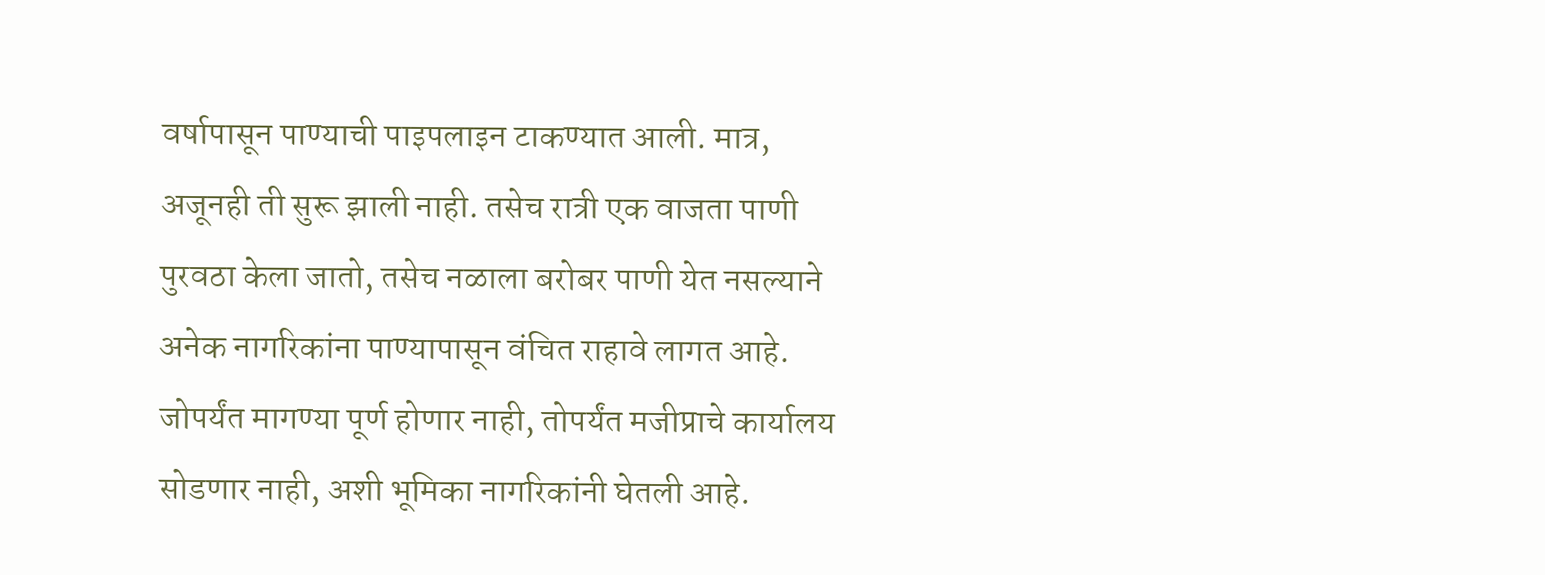वर्षापासून पाण्याची पाइपलाइन टाकण्यात आली. मात्र, अजूनही ती सुरू झाली नाही. तसेच रात्री एक वाजता पाणी पुरवठा केला जातो, तसेच नळाला बरोबर पाणी येत नसल्याने अनेक नागरिकांना पाण्यापासून वंचित राहावे लागत आहे. जोपर्यंत मागण्या पूर्ण होणार नाही, तोपर्यंत मजीप्राचे कार्यालय सोडणार नाही, अशी भूमिका नागरिकांनी घेतली आहे.